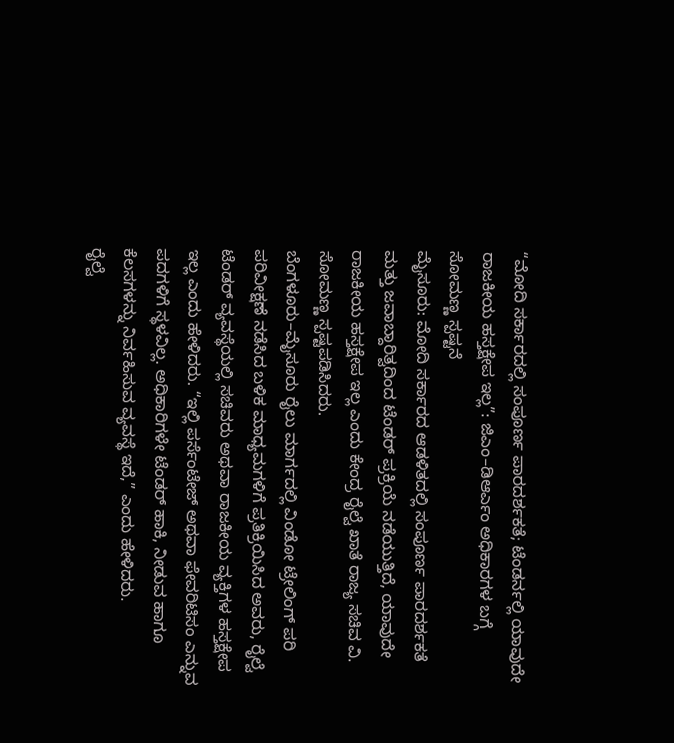“ಮೋದಿ ಸರ್ಕಾರದಲ್ಲಿ ಸಂಪೂರ್ಣ ಪಾರದರ್ಶಕತೆ; ಟೆಂಡರ್ನಲ್ಲಿ ಯಾವುದೇ ರಾಜಕೀಯ ಹಸ್ತಕ್ಷೇಪ ಇಲ್ಲ”: ಜಿಎಂ–ಡಿಆರ್ಎಂ ಅಧಿಕಾರಗಳ ಬಗ್ಗೆ ಸೋಮಣ್ಣ ಸ್ಪಷ್ಟನೆ
ಮೈಸೂರು: ಮೋದಿ ಸರ್ಕಾರದ ಆಡಳಿತದಲ್ಲಿ ಸಂಪೂರ್ಣ ಪಾರದರ್ಶಕತೆ ಮತ್ತು ಜವಾಬ್ದಾರಿತ್ವದಿಂದ ಟೆಂಡರ್ ಪ್ರಕ್ರಿಯೆ ನಡೆಯುತ್ತಿದೆ, ಯಾವುದೇ ರಾಜಕೀಯ ಹಸ್ತಕ್ಷೇಪ ಇಲ್ಲ ಎಂದು ಕೇಂದ್ರ ರೈಲ್ವೆ ಖಾತೆ ರಾಜ್ಯ ಸಚಿವ ವಿ. ಸೋಮಣ್ಣ ಸ್ಪಷ್ಟಪಡಿಸಿದರು.
ಬೆಂಗಳೂರು–ಮೈಸೂರು ರೈಲು ಮಾರ್ಗದಲ್ಲಿ ವಿಂಡೋ ಟ್ರೇಲಿಂಗ್ ಪರಿ ಪರಿವೀಕ್ಷಣೆ ನಡೆಸಿದ ಬಳಿಕ ಮಾಧ್ಯಮಗಳಿಗೆ ಪ್ರತಿಕ್ರಿಯಿಸಿದ ಅವರು, ರೈಲ್ವೆ ಟೆಂಡರ್ ವ್ಯವಸ್ಥೆಯಲ್ಲಿ ಸಚಿವರು ಅಥವಾ ರಾಜಕೀಯ ವ್ಯಕ್ತಿಗಳ ಹಸ್ತಕ್ಷೇಪ ಇಲ್ಲ ಎಂದು ಹೇಳಿದರು. “ಇಲ್ಲಿ ಪರ್ಸೆಂಟೇಜ್ ಅಥವಾ ಫೇವರಿಟಿಸಂ ಎನ್ನುವ ಪದಗಳಿಗೆ ಸ್ಥಳವಿಲ್ಲ. ಅಧಿಕಾರಿಗಳೇ ಟೆಂಡರ್ ಹಾಕಿ, ನೀಡುವ ಹಾಗೂ ಕೆಲಸಗಳನ್ನು ನಿರ್ವಹಿಸುವ ವ್ಯವಸ್ಥೆ ಇದೆ,” ಎಂದು ಹೇಳಿದರು.
ರೈಲ್ವೆ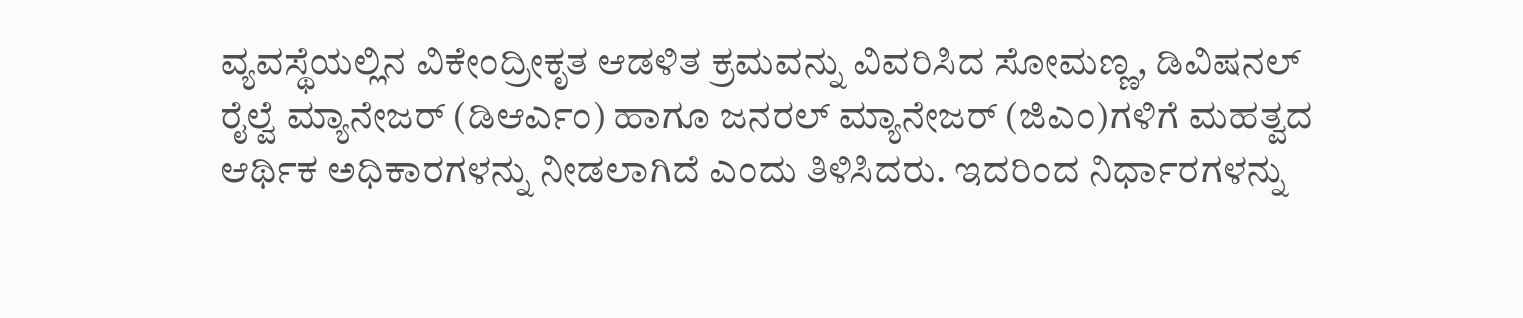ವ್ಯವಸ್ಥೆಯಲ್ಲಿನ ವಿಕೇಂದ್ರೀಕೃತ ಆಡಳಿತ ಕ್ರಮವನ್ನು ವಿವರಿಸಿದ ಸೋಮಣ್ಣ, ಡಿವಿಷನಲ್ ರೈಲ್ವೆ ಮ್ಯಾನೇಜರ್ (ಡಿಆರ್ಎಂ) ಹಾಗೂ ಜನರಲ್ ಮ್ಯಾನೇಜರ್ (ಜಿಎಂ)ಗಳಿಗೆ ಮಹತ್ವದ ಆರ್ಥಿಕ ಅಧಿಕಾರಗಳನ್ನು ನೀಡಲಾಗಿದೆ ಎಂದು ತಿಳಿಸಿದರು. ಇದರಿಂದ ನಿರ್ಧಾರಗಳನ್ನು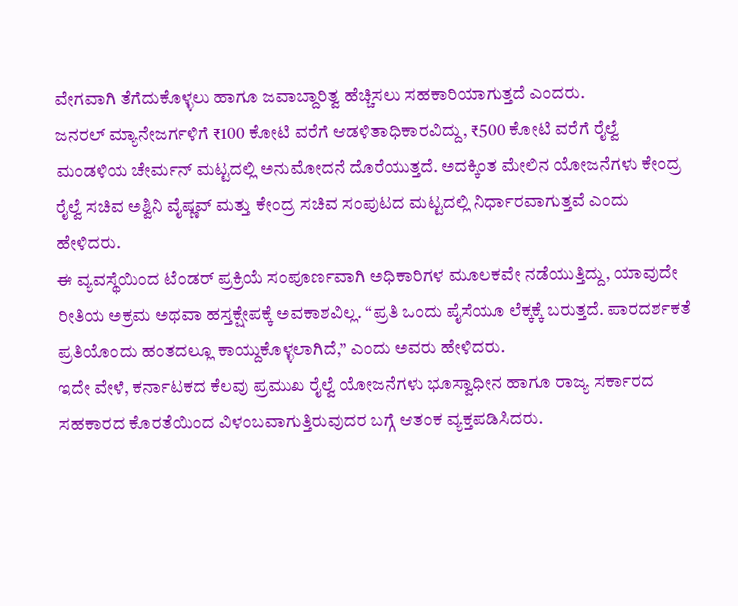ವೇಗವಾಗಿ ತೆಗೆದುಕೊಳ್ಳಲು ಹಾಗೂ ಜವಾಬ್ದಾರಿತ್ವ ಹೆಚ್ಚಿಸಲು ಸಹಕಾರಿಯಾಗುತ್ತದೆ ಎಂದರು.
ಜನರಲ್ ಮ್ಯಾನೇಜರ್ಗಳಿಗೆ ₹100 ಕೋಟಿ ವರೆಗೆ ಆಡಳಿತಾಧಿಕಾರವಿದ್ದು, ₹500 ಕೋಟಿ ವರೆಗೆ ರೈಲ್ವೆ ಮಂಡಳಿಯ ಚೇರ್ಮನ್ ಮಟ್ಟದಲ್ಲಿ ಅನುಮೋದನೆ ದೊರೆಯುತ್ತದೆ. ಅದಕ್ಕಿಂತ ಮೇಲಿನ ಯೋಜನೆಗಳು ಕೇಂದ್ರ ರೈಲ್ವೆ ಸಚಿವ ಅಶ್ವಿನಿ ವೈಷ್ಣವ್ ಮತ್ತು ಕೇಂದ್ರ ಸಚಿವ ಸಂಪುಟದ ಮಟ್ಟದಲ್ಲಿ ನಿರ್ಧಾರವಾಗುತ್ತವೆ ಎಂದು ಹೇಳಿದರು.
ಈ ವ್ಯವಸ್ಥೆಯಿಂದ ಟೆಂಡರ್ ಪ್ರಕ್ರಿಯೆ ಸಂಪೂರ್ಣವಾಗಿ ಅಧಿಕಾರಿಗಳ ಮೂಲಕವೇ ನಡೆಯುತ್ತಿದ್ದು, ಯಾವುದೇ ರೀತಿಯ ಅಕ್ರಮ ಅಥವಾ ಹಸ್ತಕ್ಷೇಪಕ್ಕೆ ಅವಕಾಶವಿಲ್ಲ. “ಪ್ರತಿ ಒಂದು ಪೈಸೆಯೂ ಲೆಕ್ಕಕ್ಕೆ ಬರುತ್ತದೆ. ಪಾರದರ್ಶಕತೆ ಪ್ರತಿಯೊಂದು ಹಂತದಲ್ಲೂ ಕಾಯ್ದುಕೊಳ್ಳಲಾಗಿದೆ,” ಎಂದು ಅವರು ಹೇಳಿದರು.
ಇದೇ ವೇಳೆ, ಕರ್ನಾಟಕದ ಕೆಲವು ಪ್ರಮುಖ ರೈಲ್ವೆ ಯೋಜನೆಗಳು ಭೂಸ್ವಾಧೀನ ಹಾಗೂ ರಾಜ್ಯ ಸರ್ಕಾರದ ಸಹಕಾರದ ಕೊರತೆಯಿಂದ ವಿಳಂಬವಾಗುತ್ತಿರುವುದರ ಬಗ್ಗೆ ಆತಂಕ ವ್ಯಕ್ತಪಡಿಸಿದರು.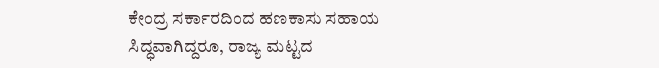ಕೇಂದ್ರ ಸರ್ಕಾರದಿಂದ ಹಣಕಾಸು ಸಹಾಯ ಸಿದ್ಧವಾಗಿದ್ದರೂ, ರಾಜ್ಯ ಮಟ್ಟದ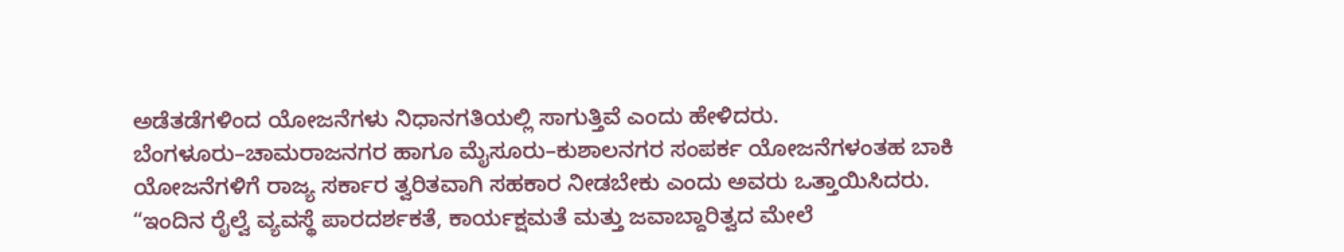ಅಡೆತಡೆಗಳಿಂದ ಯೋಜನೆಗಳು ನಿಧಾನಗತಿಯಲ್ಲಿ ಸಾಗುತ್ತಿವೆ ಎಂದು ಹೇಳಿದರು.
ಬೆಂಗಳೂರು–ಚಾಮರಾಜನಗರ ಹಾಗೂ ಮೈಸೂರು–ಕುಶಾಲನಗರ ಸಂಪರ್ಕ ಯೋಜನೆಗಳಂತಹ ಬಾಕಿ ಯೋಜನೆಗಳಿಗೆ ರಾಜ್ಯ ಸರ್ಕಾರ ತ್ವರಿತವಾಗಿ ಸಹಕಾರ ನೀಡಬೇಕು ಎಂದು ಅವರು ಒತ್ತಾಯಿಸಿದರು.
“ಇಂದಿನ ರೈಲ್ವೆ ವ್ಯವಸ್ಥೆ ಪಾರದರ್ಶಕತೆ, ಕಾರ್ಯಕ್ಷಮತೆ ಮತ್ತು ಜವಾಬ್ದಾರಿತ್ವದ ಮೇಲೆ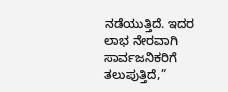ನಡೆಯುತ್ತಿದೆ. ಇದರ ಲಾಭ ನೇರವಾಗಿ ಸಾರ್ವಜನಿಕರಿಗೆ ತಲುಪುತ್ತಿದೆ,”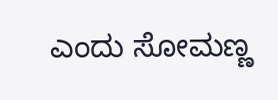ಎಂದು ಸೋಮಣ್ಣ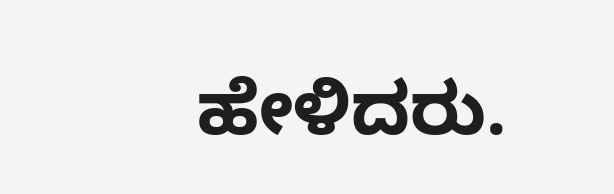ಹೇಳಿದರು.